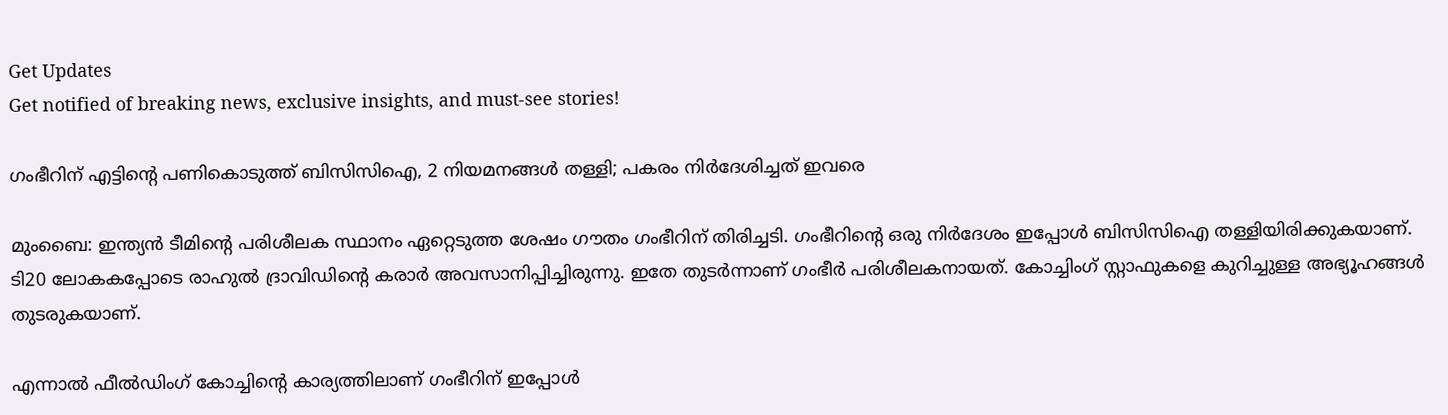Get Updates
Get notified of breaking news, exclusive insights, and must-see stories!

ഗംഭീറിന് എട്ടിന്റെ പണികൊടുത്ത് ബിസിസിഐ, 2 നിയമനങ്ങള്‍ തള്ളി; പകരം നിര്‍ദേശിച്ചത് ഇവരെ

മുംബൈ: ഇന്ത്യന്‍ ടീമിന്റെ പരിശീലക സ്ഥാനം ഏറ്റെടുത്ത ശേഷം ഗൗതം ഗംഭീറിന് തിരിച്ചടി. ഗംഭീറിന്റെ ഒരു നിര്‍ദേശം ഇപ്പോള്‍ ബിസിസിഐ തള്ളിയിരിക്കുകയാണ്. ടി20 ലോകകപ്പോടെ രാഹുല്‍ ദ്രാവിഡിന്റെ കരാര്‍ അവസാനിപ്പിച്ചിരുന്നു. ഇതേ തുടര്‍ന്നാണ് ഗംഭീര്‍ പരിശീലകനായത്. കോച്ചിംഗ് സ്റ്റാഫുകളെ കുറിച്ചുള്ള അഭ്യൂഹങ്ങള്‍ തുടരുകയാണ്.

എന്നാല്‍ ഫീല്‍ഡിംഗ് കോച്ചിന്റെ കാര്യത്തിലാണ് ഗംഭീറിന് ഇപ്പോള്‍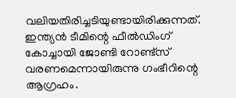വലിയതിരിച്ചടിയുണ്ടായിരിക്കുന്നത്. ഇന്ത്യന്‍ ടീമിന്റെ ഫീല്‍ഡിംഗ് കോച്ചായി ജോണ്ടി റോണ്ട്‌സ് വരണമെന്നായിരുന്നു ഗംഭീറിന്റെ ആഗ്രഹം.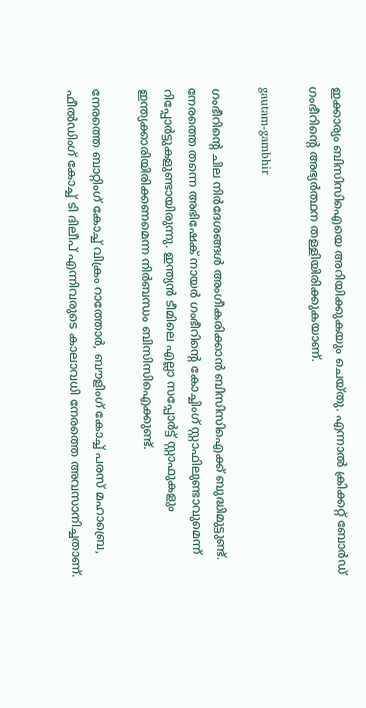ഇക്കാര്യം ബിസിസിഐയെ അറിയിക്കുകയും ചെയ്തു. എന്നാല്‍ ക്രിക്കറ്റ് ബോര്‍ഡ് ഗംഭീറിന്റെ അഭ്യര്‍ത്ഥന തള്ളിയിരിക്കുകയാണ്.

gautam-gambhir

ഗംഭീറിന്റെ ചില നിര്‍ദേശങ്ങള്‍ അംഗീകരിക്കാന്‍ ബിസിസിഐക്ക് ബുദ്ധിമുട്ടുണ്ട്. നേരത്തെ തന്നെ അഭിഷേക് നായര്‍ ഗംഭീറിന്റെ കോച്ചിംഗ് സ്റ്റാഫിലുണ്ടാവുമെന്ന് റിപ്പോര്‍ട്ടുകളുണ്ടായിരുന്നു. ഇന്ത്യന്‍ ടീമിലെ എല്ലാ സപ്പോര്‍ട്ട് സ്റ്റാഫുകളും ഇന്ത്യക്കാരിയിരിക്കണമെന്ന നിര്‍ബന്ധം ബിസിസിഐക്കുണ്ട്.

നേരത്തെ ബാറ്റിംഗ് കോച്ച് വിക്രം റാത്തോര്‍, ബൗളിംഗ് കോച്ച് പരസ് മഹാബ്രെ, ഫീല്‍ഡിംഗ് കോച്ച് ടി ദിലീപ് എന്നിവരുടെ കാലാവധി നേരത്തെ അവസാനിച്ചതാണ്.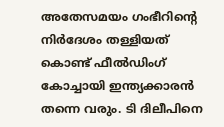അതേസമയം ഗംഭീറിന്റെ നിര്‍ദേശം തള്ളിയത് കൊണ്ട് ഫീല്‍ഡിംഗ് കോച്ചായി ഇന്ത്യക്കാരന്‍ തന്നെ വരും. ടി ദിലീപിനെ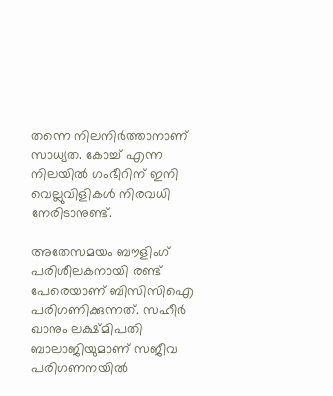തന്നെ നിലനിര്‍ത്താനാണ് സാധ്യത. കോച്ച് എന്ന നിലയില്‍ ഗംഭീറിന് ഇനി വെല്ലുവിളികള്‍ നിരവധി നേരിടാനുണ്ട്.

അതേസമയം ബൗളിംഗ് പരിശീലകനായി രണ്ട് പേരെയാണ് ബിസിസിഐ പരിഗണിക്കുന്നത്. സഹീര്‍ ഖാനും ലക്ഷ്മിപതി ബാലാജിയുമാണ് സജീവ പരിഗണനയില്‍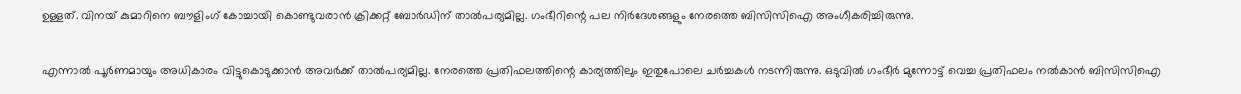ഉള്ളത്. വിനയ് കുമാറിനെ ബൗളിംഗ് കോച്ചായി കൊണ്ടുവരാന്‍ ക്രിക്കറ്റ് ബോര്‍ഡിന് താല്‍പര്യമില്ല. ഗംഭീറിന്റെ പല നിര്‍ദേശങ്ങളും നേരത്തെ ബിസിസിഐ അംഗീകരിച്ചിരുന്നു.

എന്നാല്‍ പൂര്‍ണമായും അധികാരം വിട്ടുകൊടുക്കാന്‍ അവര്‍ക്ക് താല്‍പര്യമില്ല. നേരത്തെ പ്രതിഫലത്തിന്റെ കാര്യത്തിലും ഇതുപോലെ ചര്‍ച്ചകള്‍ നടന്നിരുന്നു. ഒടുവില്‍ ഗംഭീര്‍ മുന്നോട്ട് വെച്ച പ്രതിഫലം നല്‍കാന്‍ ബിസിസിഐ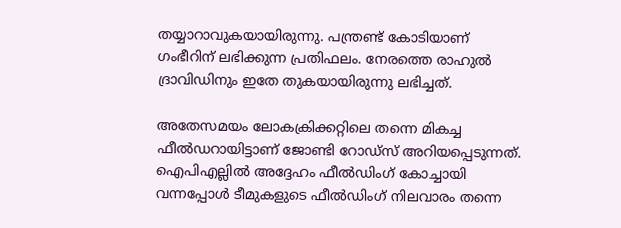തയ്യാറാവുകയായിരുന്നു. പന്ത്രണ്ട് കോടിയാണ് ഗംഭീറിന് ലഭിക്കുന്ന പ്രതിഫലം. നേരത്തെ രാഹുല്‍ ദ്രാവിഡിനും ഇതേ തുകയായിരുന്നു ലഭിച്ചത്.

അതേസമയം ലോകക്രിക്കറ്റിലെ തന്നെ മികച്ച ഫീല്‍ഡറായിട്ടാണ് ജോണ്ടി റോഡ്‌സ് അറിയപ്പെടുന്നത്. ഐപിഎല്ലില്‍ അദ്ദേഹം ഫീല്‍ഡിംഗ് കോച്ചായി വന്നപ്പോള്‍ ടീമുകളുടെ ഫീല്‍ഡിംഗ് നിലവാരം തന്നെ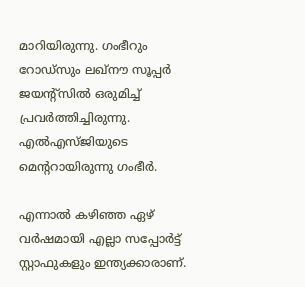മാറിയിരുന്നു. ഗംഭീറും റോഡ്‌സും ലഖ്‌നൗ സൂപ്പര്‍ ജയന്റ്‌സില്‍ ഒരുമിച്ച് പ്രവര്‍ത്തിച്ചിരുന്നു. എല്‍എസ്ജിയുടെ മെന്ററായിരുന്നു ഗംഭീര്‍.

എന്നാല്‍ കഴിഞ്ഞ ഏഴ് വര്‍ഷമായി എല്ലാ സപ്പോര്‍ട്ട് സ്റ്റാഫുകളും ഇന്ത്യക്കാരാണ്.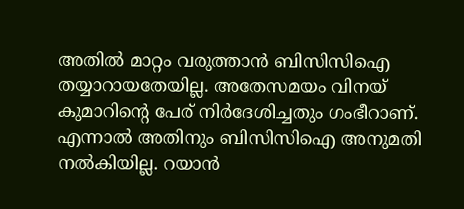അതില്‍ മാറ്റം വരുത്താന്‍ ബിസിസിഐ തയ്യാറായതേയില്ല. അതേസമയം വിനയ് കുമാറിന്റെ പേര് നിര്‍ദേശിച്ചതും ഗംഭീറാണ്. എന്നാല്‍ അതിനും ബിസിസിഐ അനുമതി നല്‍കിയില്ല. റയാന്‍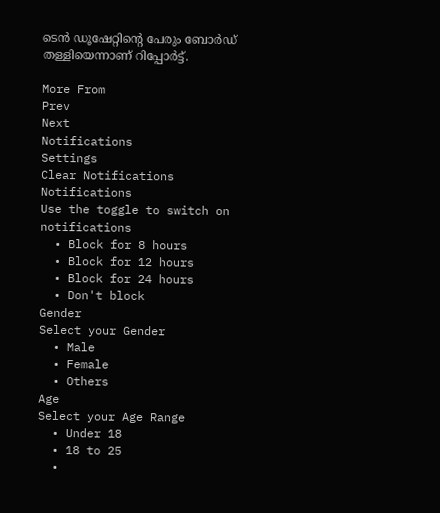ടെന്‍ ഡൂഷേറ്റിന്റെ പേരും ബോര്‍ഡ് തള്ളിയെന്നാണ് റിപ്പോര്‍ട്ട്.

More From
Prev
Next
Notifications
Settings
Clear Notifications
Notifications
Use the toggle to switch on notifications
  • Block for 8 hours
  • Block for 12 hours
  • Block for 24 hours
  • Don't block
Gender
Select your Gender
  • Male
  • Female
  • Others
Age
Select your Age Range
  • Under 18
  • 18 to 25
  •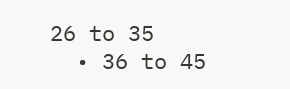26 to 35
  • 36 to 45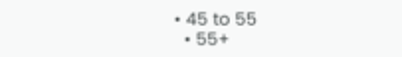• 45 to 55
  • 55+